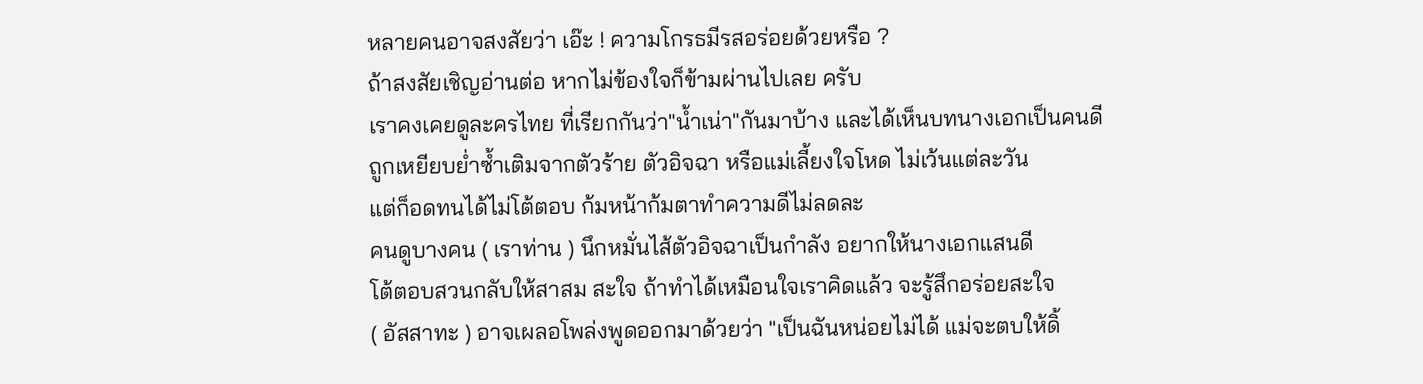หลายคนอาจสงสัยว่า เอ๊ะ ! ความโกรธมีรสอร่อยด้วยหรือ ?
ถ้าสงสัยเชิญอ่านต่อ หากไม่ข้องใจก็ข้ามผ่านไปเลย ครับ
เราคงเคยดูละครไทย ที่เรียกกันว่า"น้ำเน่า"กันมาบ้าง และได้เห็นบทนางเอกเป็นคนดี
ถูกเหยียบย่ำซ้ำเติมจากตัวร้าย ตัวอิจฉา หรือแม่เลี้ยงใจโหด ไม่เว้นแต่ละวัน
แต่ก็อดทนได้ไม่โต้ตอบ ก้มหน้าก้มตาทำความดีไม่ลดละ
คนดูบางคน ( เราท่าน ) นึกหมั่นไส้ตัวอิจฉาเป็นกำลัง อยากให้นางเอกแสนดี
โต้ตอบสวนกลับให้สาสม สะใจ ถ้าทำได้เหมือนใจเราคิดแล้ว จะรู้สึกอร่อยสะใจ
( อัสสาทะ ) อาจเผลอโพล่งพูดออกมาด้วยว่า "เป็นฉันหน่อยไม่ได้ แม่จะตบให้ดิ้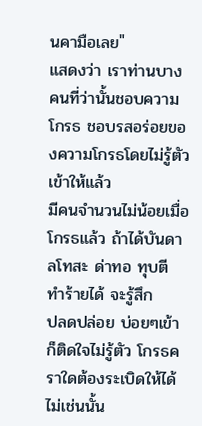นคามือเลย"
แสดงว่า เราท่านบางคนที่ว่านั้นชอบความโกรธ ชอบรสอร่อยของความโกรธโดยไม่รู้ตัว เข้าให้แล้ว
มีคนจำนวนไม่น้อยเมื่อโกรธแล้ว ถ้าได้บันดาลโทสะ ด่าทอ ทุบตี ทำร้ายได้ จะรู้สึก
ปลดปล่อย บ่อยๆเข้าก็ติดใจไม่รู้ตัว โกรธคราใดต้องระเบิดให้ได้ ไม่เช่นนั้น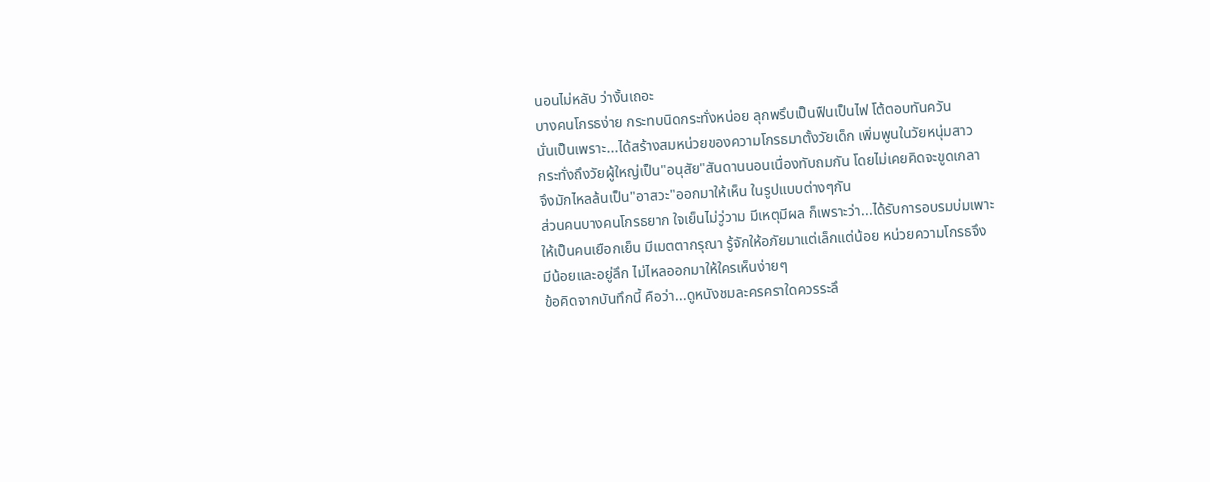นอนไม่หลับ ว่างั้นเถอะ
บางคนโกรธง่าย กระทบนิดกระทั่งหน่อย ลุกพรึบเป็นฟืนเป็นไฟ โต้ตอบทันควัน
นั่นเป็นเพราะ...ได้สร้างสมหน่วยของความโกรธมาตั้งวัยเด็ก เพิ่มพูนในวัยหนุ่มสาว
กระทั่งถึงวัยผู้ใหญ่เป็น"อนุสัย"สันดานนอนเนื่องทับถมกัน โดยไม่เคยคิดจะขูดเกลา
จึงมักไหลล้นเป็น"อาสวะ"ออกมาให้เห็น ในรูปแบบต่างๆกัน
ส่วนคนบางคนโกรธยาก ใจเย็นไม่วู่วาม มีเหตุมีผล ก็เพราะว่า...ได้รับการอบรมบ่มเพาะ
ให้เป็นคนเยือกเย็น มีเมตตากรุณา รู้จักให้อภัยมาแต่เล็กแต่น้อย หน่วยความโกรธจึง
มีน้อยและอยู่ลึก ไม่ไหลออกมาให้ใครเห็นง่ายๆ
ข้อคิดจากบันทึกนี้ คือว่า...ดูหนังชมละครคราใดควรระลึ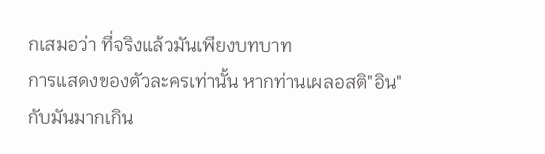กเสมอว่า ที่จริงแล้วมันเพียงบทบาท
การแสดงของตัวละครเท่านั้น หากท่านเผลอสติ"อิน"กับมันมากเกิน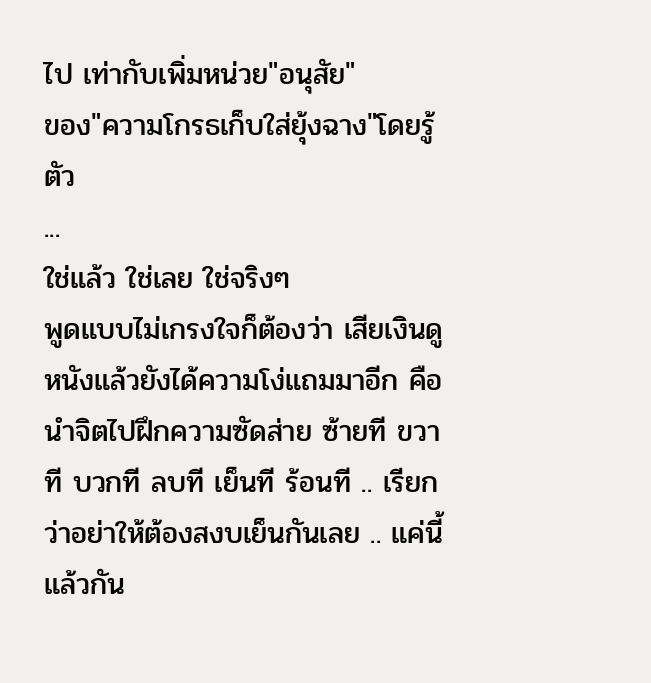ไป เท่ากับเพิ่มหน่วย"อนุสัย"
ของ"ความโกรธเก็บใส่ยุ้งฉาง"โดยรู้ตัว
...
ใช่แล้ว ใช่เลย ใช่จริงๆ
พูดแบบไม่เกรงใจก็ต้องว่า เสียเงินดูหนังแล้วยังได้ความโง่แถมมาอีก คือนำจิตไปฝึกความซัดส่าย ซ้ายที ขวาที บวกที ลบที เย็นที ร้อนที .. เรียกว่าอย่าให้ต้องสงบเย็นกันเลย .. แค่นี้แล้วกัน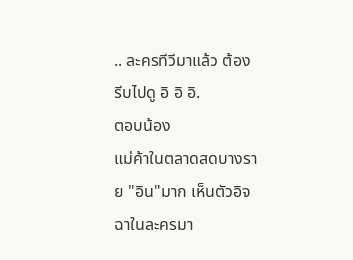.. ละครทีวีมาแล้ว ต้องรีบไปดู อิ อิ อิ.
ตอบน้อง
แม่ค้าในตลาดสดบางราย "อิน"มาก เห็นตัวอิจฉาในละครมา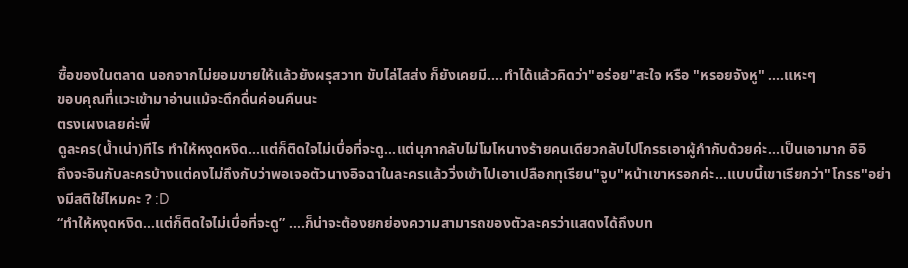ซื้อของในตลาด นอกจากไม่ยอมขายให้แล้วยังผรุสวาท ขับไล่ไสส่ง ก็ยังเคยมี....ทำได้แล้วคิดว่า"อร่อย"สะใจ หรือ "หรอยจังหู" ....แหะๆ
ขอบคุณที่แวะเข้ามาอ่านแม้จะดึกดื่นค่อนคืนนะ
ตรงเผงเลยค่ะพี่
ดูละคร(น้ำเน่า)ทีไร ทำให้หงุดหงิด...แต่ก็ติดใจไม่เบื่อที่จะดู...แต่นุภากลับไม่โมโหนางร้ายคนเดียวกลับไปโกรธเอาผู้กำกับด้วยค่ะ...เป็นเอามาก อิอิ
ถึงจะอินกับละครบ้างแต่คงไม่ถึงกับว่าพอเจอตัวนางอิจฉาในละครแล้ววิ่งเข้าไปเอาเปลือกทุเรียน"จูบ"หน้าเขาหรอกค่ะ...แบบนี้เขาเรียกว่า"โกรธ"อย่างมีสติใช่ไหมคะ ? :D
“ทำให้หงุดหงิด…แต่ก็ติดใจไม่เบื่อที่จะดู” ….ก็น่าจะต้องยกย่องความสามารถของตัวละครว่าแสดงได้ถึงบท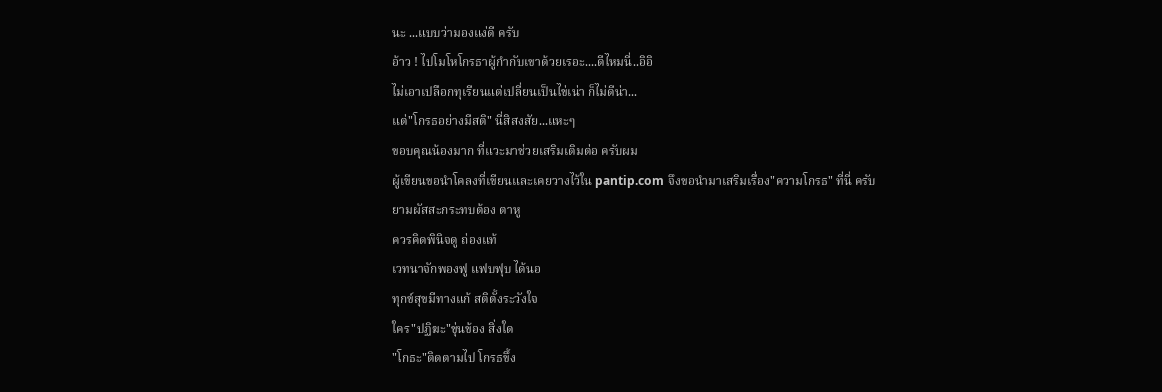นะ ...แบบว่ามองแง่ดี ครับ
อ้าว ! ไปโมโหโกรธาผู้กำกับเขาด้วยเรอะ....ดีไหมนี่..อิอิ
ไม่เอาเปลือกทุเรียนแต่เปลี่ยนเป็นไข่เน่า ก็ไม่ดีน่า...
แต่"โกรธอย่างมีสติ" นี่สิสงสัย...แหะๆ
ขอบคุณน้องมาก ที่แวะมาช่วยเสริมเติมต่อ ครับผม
ผู้เขียนขอนำโคลงที่เขียนและเคยวางไว้ใน pantip.com จึงขอนำมาเสริมเรื่อง"ความโกรธ" ที่นี่ ครับ
ยามผัสสะกระทบต้อง ตาหู
ควรคิดพินิจดู ถ่องแท้
เวทนาจักพองฟู แฟบฟุบ ได้นอ
ทุกข์สุขมีทางแก้ สติตั้งระวังใจ
ใคร"ปฏิฆะ"ขุ่นข้อง สิ่งใด
"โกธะ"ติดตามไป โกรธขึ้ง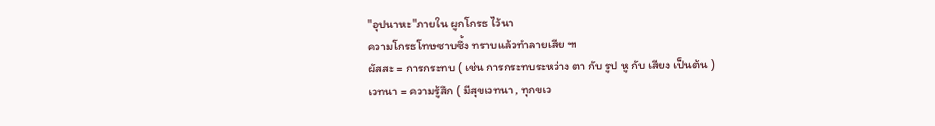"อุปนาหะ"ภายใน ผูกโกรธ ไว้นา
ความโกรธโทษซาบซึ้ง ทราบแล้วทำลายเสีย ๚
ผัสสะ = การกระทบ ( เช่น การกระทบระหว่าง ตา กับ รูป หู กับ เสียง เป็นต้น )
เวทนา = ความรู้สึก ( มีสุขเวทนา , ทุกขเว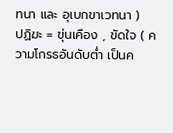ทนา และ อุเบกขาเวทนา )
ปฏิฆะ = ขุ่นเคือง , ขัดใจ ( ความโกรธอันดับต่ำ เป็นค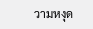วามหงุด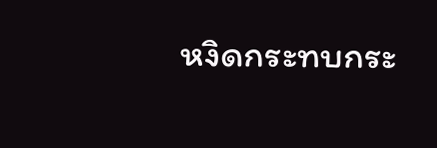หงิดกระทบกระ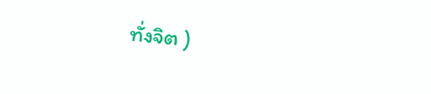ทั่งจิต )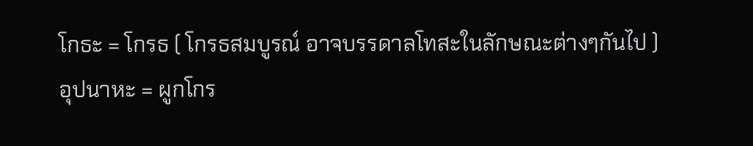โกธะ = โกรธ ( โกรธสมบูรณ์ อาจบรรดาลโทสะในลักษณะต่างๆกันไป )
อุปนาหะ = ผูกโกร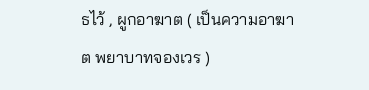ธไว้ , ผูกอาฆาต ( เป็นความอาฆาต พยาบาทจองเวร )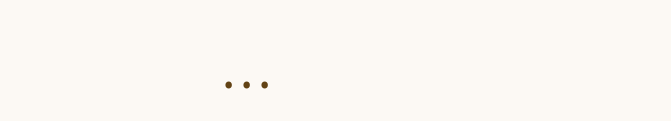...